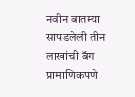नवीन बातम्या
सापडलेली तीन लाखांची बॅग प्रामाणिकपणे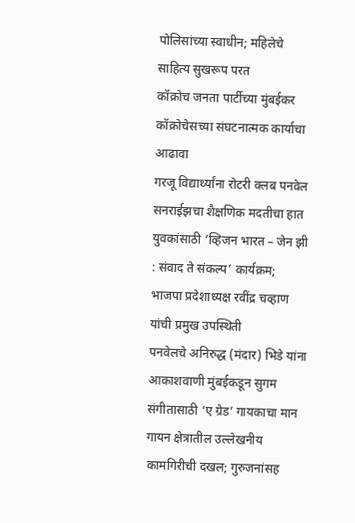पोलिसांच्या स्वाधीन; महिलेचे साहित्य सुखरूप परत
कॉक्रोच जनता पार्टीच्या मुंबईकर कॉक्रोचेसच्या संघटनात्मक कार्याचा आढावा
गरजू विद्यार्थ्यांना रोटरी क्लब पनवेल सनराईझचा शैक्षणिक मदतीचा हात
युवकांसाठी ‘व्हिजन भारत – जेन झी : संवाद ते संकल्प’ कार्यक्रम; भाजपा प्रदेशाध्यक्ष रवींद्र चव्हाण यांची प्रमुख उपस्थिती
पनवेलचे अनिरुद्ध (मंदार) भिडे यांना आकाशवाणी मुंबईकडून सुगम संगीतासाठी ‘ए ग्रेड’ गायकाचा मान
गायन क्षेत्रातील उल्लेखनीय कामगिरीची दखल; गुरुजनांसह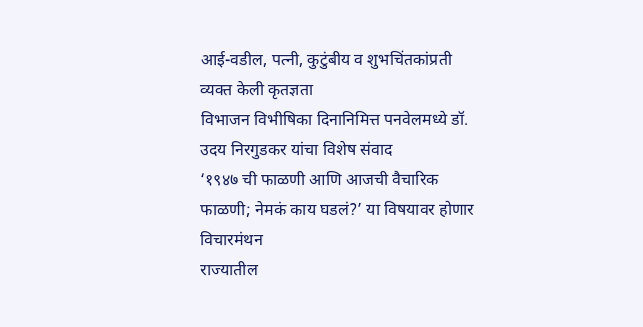आई-वडील, पत्नी, कुटुंबीय व शुभचिंतकांप्रती व्यक्त केली कृतज्ञता
विभाजन विभीषिका दिनानिमित्त पनवेलमध्ये डॉ. उदय निरगुडकर यांचा विशेष संवाद
‘१९४७ ची फाळणी आणि आजची वैचारिक फाळणी; नेमकं काय घडलं?’ या विषयावर होणार विचारमंथन
राज्यातील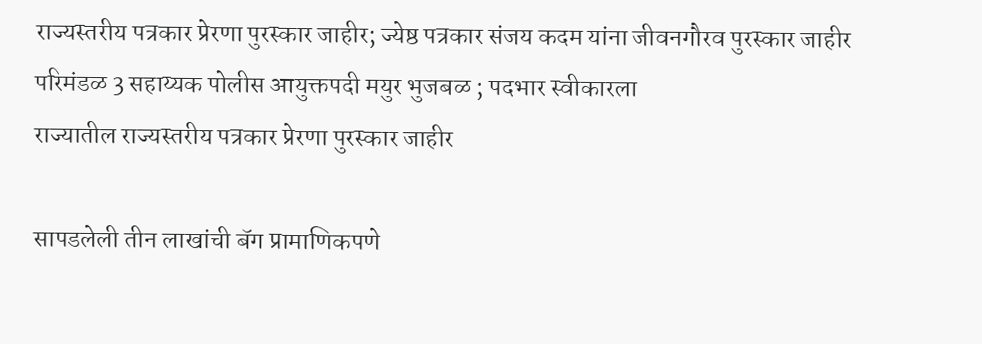राज्यस्तरीय पत्रकार प्रेरणा पुरस्कार जाहीर; ज्येष्ठ पत्रकार संजय कदम यांना जीवनगौरव पुरस्कार जाहीर
परिमंडळ 3 सहाय्यक पोलीस आयुक्तपदी मयुर भुजबळ ; पदभार स्वीकारला
राज्यातील राज्यस्तरीय पत्रकार प्रेरणा पुरस्कार जाहीर

सापडलेली तीन लाखांची बॅग प्रामाणिकपणे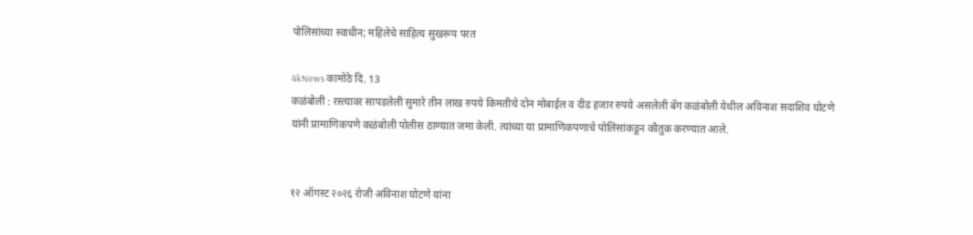पोलिसांच्या स्वाधीन; महिलेचे साहित्य सुखरूप परत

4kNews कामोठे दि. 13
कळंबोली : रस्त्यावर सापडलेली सुमारे तीन लाख रुपये किमतीचे दोन मोबाईल व दीड हजार रुपये असलेली बॅग कळंबोली येथील अविनाश सदाशिव घोटणे यांनी प्रामाणिकपणे कळंबोली पोलीस ठाण्यात जमा केली. त्यांच्या या प्रामाणिकपणाचे पोलिसांकडून कौतुक करण्यात आले.


१२ ऑगस्ट २०२६ रोजी अविनाश घोटणे यांना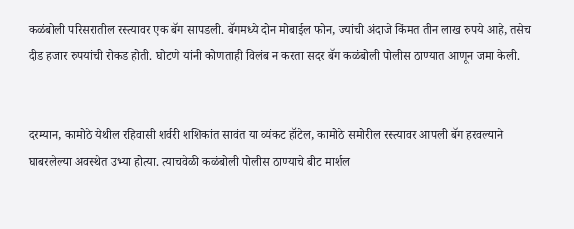कळंबोली परिसरातील रस्त्यावर एक बॅग सापडली. बॅगमध्ये दोन मोबाईल फोन, ज्यांची अंदाजे किंमत तीन लाख रुपये आहे, तसेच दीड हजार रुपयांची रोकड होती. घोटणे यांनी कोणताही विलंब न करता सदर बॅग कळंबोली पोलीस ठाण्यात आणून जमा केली.


दरम्यान, कामोठे येथील रहिवासी शर्वरी शशिकांत सावंत या व्यंकट हॉटेल, कामोठे समोरील रस्त्यावर आपली बॅग हरवल्याने घाबरलेल्या अवस्थेत उभ्या होत्या. त्याचवेळी कळंबोली पोलीस ठाण्याचे बीट मार्शल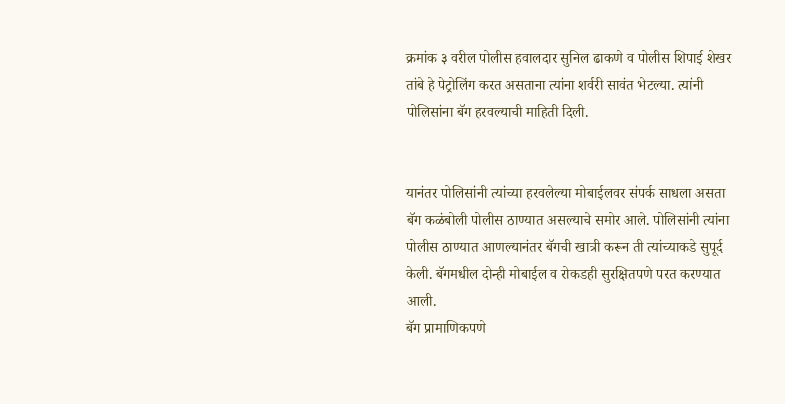क्रमांक ३ वरील पोलीस हवालदार सुनिल ढाकणे व पोलीस शिपाई शेखर तांबे हे पेट्रोलिंग करत असताना त्यांना शर्वरी सावंत भेटल्या. त्यांनी पोलिसांना बॅग हरवल्याची माहिती दिली.


यानंतर पोलिसांनी त्यांच्या हरवलेल्या मोबाईलवर संपर्क साधला असता बॅग कळंबोली पोलीस ठाण्यात असल्याचे समोर आले. पोलिसांनी त्यांना पोलीस ठाण्यात आणल्यानंतर बॅगची खात्री करून ती त्यांच्याकडे सुपूर्द केली. बॅगमधील दोन्ही मोबाईल व रोकडही सुरक्षितपणे परत करण्यात आली.
बॅग प्रामाणिकपणे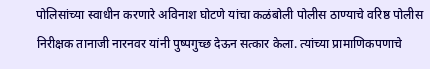पोलिसांच्या स्वाधीन करणारे अविनाश घोटणे यांचा कळंबोली पोलीस ठाण्याचे वरिष्ठ पोलीस निरीक्षक तानाजी नारनवर यांनी पुष्पगुच्छ देऊन सत्कार केला. त्यांच्या प्रामाणिकपणाचे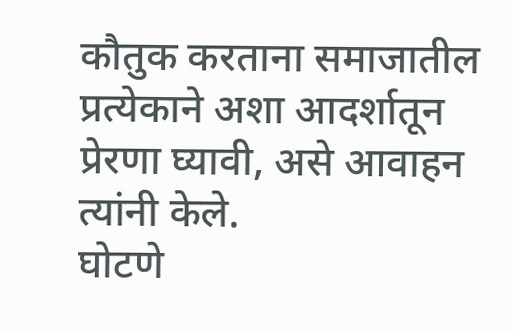कौतुक करताना समाजातील प्रत्येकाने अशा आदर्शातून प्रेरणा घ्यावी, असे आवाहन त्यांनी केले.
घोटणे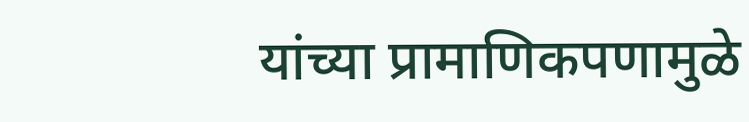यांच्या प्रामाणिकपणामुळे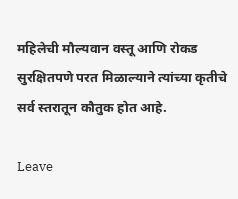महिलेची मौल्यवान वस्तू आणि रोकड सुरक्षितपणे परत मिळाल्याने त्यांच्या कृतीचे सर्व स्तरातून कौतुक होत आहे.

Leave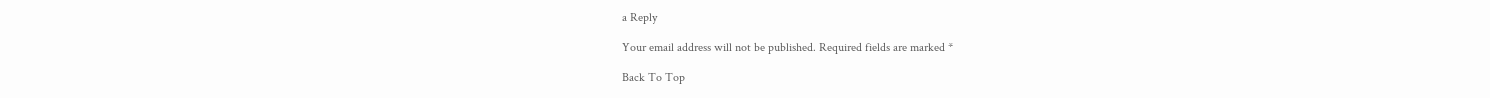a Reply

Your email address will not be published. Required fields are marked *

Back To Top